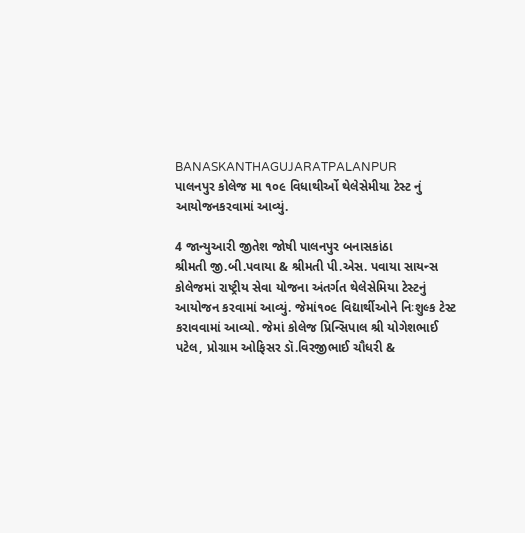BANASKANTHAGUJARATPALANPUR
પાલનપુર કોલેજ મા ૧૦૯ વિધાથીર્ઓ થેલેસેમીયા ટેસ્ટ નું આયોજનકરવામાં આવ્યું.

4 જાન્યુઆરી જીતેશ જોષી પાલનપુર બનાસકાંઠા
શ્રીમતી જી.બી.પવાયા & શ્રીમતી પી.એસ. પવાયા સાયન્સ કોલેજમાં રાષ્ટ્રીય સેવા યોજના અંતર્ગત થેલેસેમિયા ટેસ્ટનું આયોજન કરવામાં આવ્યું. જેમાં૧૦૯ વિદ્યાર્થીઓને નિઃશુલ્ક ટેસ્ટ કરાવવામાં આવ્યો. જેમાં કોલેજ પ્રિન્સિપાલ શ્રી યોગેશભાઈ પટેલ, પ્રોગ્રામ ઓફિસર ડૉ.વિરજીભાઈ ચૌધરી &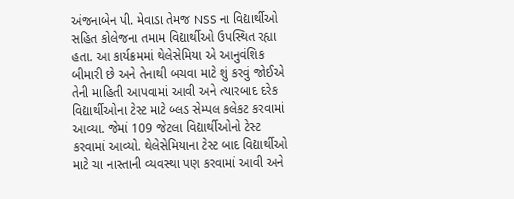અંજનાબેન પી. મેવાડા તેમજ NSS ના વિદ્યાર્થીઓ સહિત કોલેજના તમામ વિદ્યાર્થીઓ ઉપસ્થિત રહ્યા હતા. આ કાર્યક્રમમાં થેલેસેમિયા એ આનુવંશિક બીમારી છે અને તેનાથી બચવા માટે શું કરવું જોઈએ તેની માહિતી આપવામાં આવી અને ત્યારબાદ દરેક વિદ્યાર્થીઓના ટેસ્ટ માટે બ્લડ સેમ્પલ કલેકટ કરવામાં આવ્યા. જેમાં 109 જેટલા વિદ્યાર્થીઓનો ટેસ્ટ કરવામાં આવ્યો. થેલેસેમિયાના ટેસ્ટ બાદ વિદ્યાર્થીઓ માટે ચા નાસ્તાની વ્યવસ્થા પણ કરવામાં આવી અને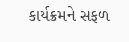કાર્યક્રમને સફળ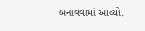બનાવવામાં આવ્યો.